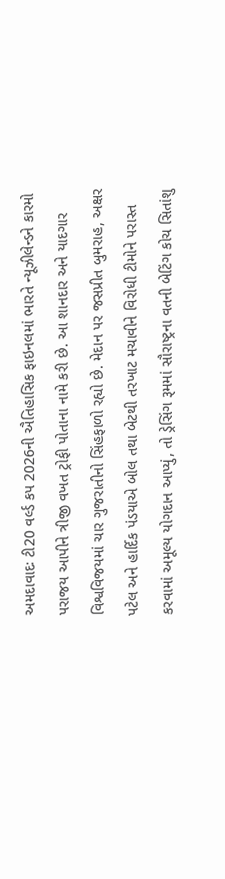અમદાવાદઃ ટી20 વર્લ્ડ કપ 2026ની ઐતિહાસિક ફાઇનલમાં ભારતે ન્યૂઝીલેન્ડને કારમો પરાજય આપીને ત્રીજી વખત ટ્રોફી પોતાના નામે કરી છે. આ શાનદાર અને યાદગાર વિશ્વવિજયમાં ચાર ગુજરાતીનો સિંહફાળો રહ્યો છે. મેદાન પર જસપ્રીત બુમરાહ, અક્ષર પટેલ અને હાર્દિક પંડયાએ બોલ તથા બેટથી તરખાટ મચાવીને વિરોધી ટીમોને પરાસ્ત કરવામાં અમૂલ્ય યોગદાન આપ્યું, તો ડ્રેસિંગ રૂમમાં સૌરાષ્ટ્રના વતની બેટિંગ કોચ સિતાંશુ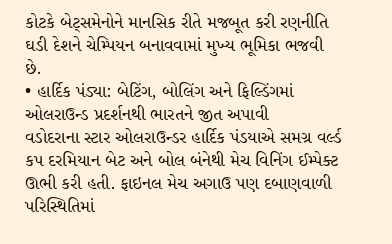કોટકે બેટ્સમેનોને માનસિક રીતે મજબૂત કરી રણનીતિ ઘડી દેશને ચેમ્પિયન બનાવવામાં મુખ્ય ભૂમિકા ભજવી છે.
• હાર્દિક પંડ્યા: બેટિંગ, બોલિંગ અને ફિલ્ડિંગમાં ઓલરાઉન્ડ પ્રદર્શનથી ભારતને જીત અપાવી
વડોદરાના સ્ટાર ઓલરાઉન્ડર હાર્દિક પંડયાએ સમગ્ર વર્લ્ડ કપ દરમિયાન બેટ અને બોલ બંનેથી મેચ વિનિંગ ઈમ્પેક્ટ ઊભી કરી હતી. ફાઇનલ મેચ અગાઉ પણ દબાણવાળી પરિસ્થિતિમાં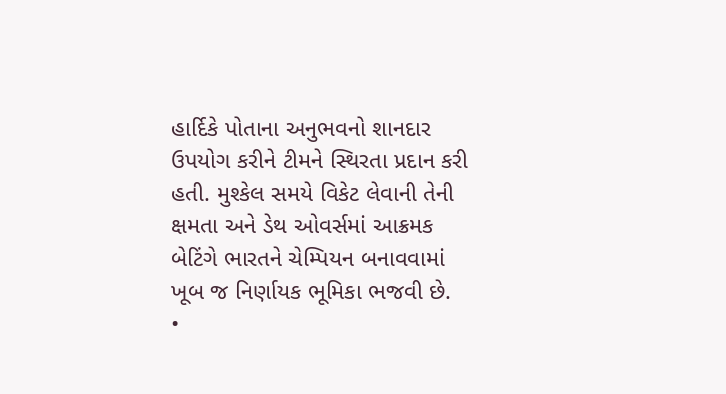હાર્દિકે પોતાના અનુભવનો શાનદાર ઉપયોગ કરીને ટીમને સ્થિરતા પ્રદાન કરી હતી. મુશ્કેલ સમયે વિકેટ લેવાની તેની ક્ષમતા અને ડેથ ઓવર્સમાં આક્રમક બેટિંગે ભારતને ચેમ્પિયન બનાવવામાં ખૂબ જ નિર્ણાયક ભૂમિકા ભજવી છે.
•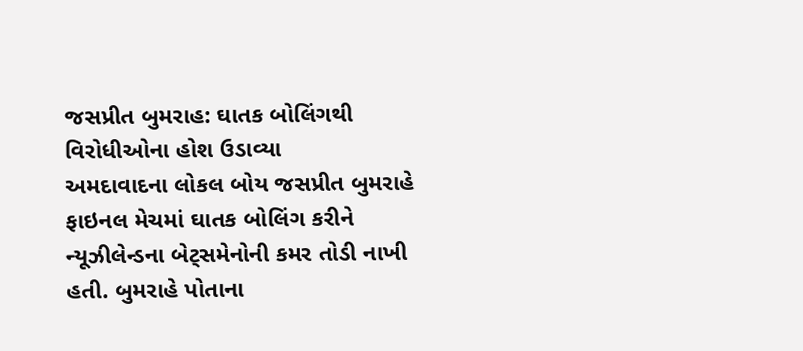જસપ્રીત બુમરાહ: ઘાતક બોલિંગથી વિરોધીઓના હોશ ઉડાવ્યા
અમદાવાદના લોકલ બોય જસપ્રીત બુમરાહે ફાઇનલ મેચમાં ઘાતક બોલિંગ કરીને ન્યૂઝીલેન્ડના બેટ્સમેનોની કમર તોડી નાખી હતી. બુમરાહે પોતાના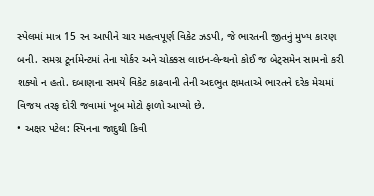સ્પેલમાં માત્ર 15 રન આપીને ચાર મહત્વપૂર્ણ વિકેટ ઝડપી, જે ભારતની જીતનું મુખ્ય કારણ બની. સમગ્ર ટૂર્નામેન્ટમાં તેના યોર્કર અને ચોક્કસ લાઇન-લેન્થનો કોઈ જ બેટ્સમેન સામનો કરી શક્યો ન હતો. દબાણના સમયે વિકેટ કાઢવાની તેની અદભુત ક્ષમતાએ ભારતને દરેક મેચમાં વિજય તરફ દોરી જવામાં ખૂબ મોટો ફાળો આપ્યો છે.
• અક્ષર પટેલ: સ્પિનના જાદુથી કિવી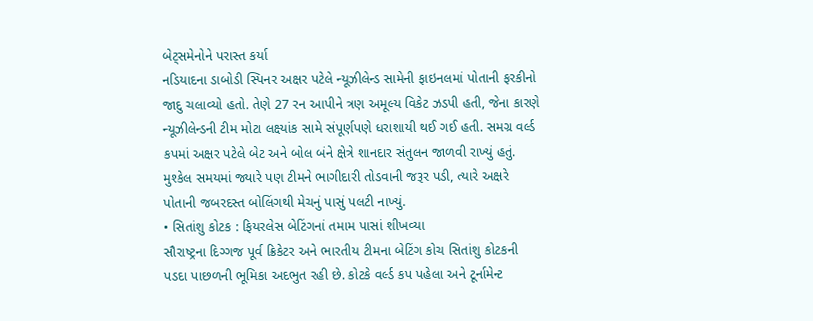બેટ્સમેનોને પરાસ્ત કર્યા
નડિયાદના ડાબોડી સ્પિનર અક્ષર પટેલે ન્યૂઝીલેન્ડ સામેની ફાઇનલમાં પોતાની ફરકીનો જાદુ ચલાવ્યો હતો. તેણે 27 રન આપીને ત્રણ અમૂલ્ય વિકેટ ઝડપી હતી, જેના કારણે ન્યૂઝીલેન્ડની ટીમ મોટા લક્ષ્યાંક સામે સંપૂર્ણપણે ધરાશાયી થઈ ગઈ હતી. સમગ્ર વર્લ્ડ કપમાં અક્ષર પટેલે બેટ અને બોલ બંને ક્ષેત્રે શાનદાર સંતુલન જાળવી રાખ્યું હતું. મુશ્કેલ સમયમાં જ્યારે પણ ટીમને ભાગીદારી તોડવાની જરૂર પડી, ત્યારે અક્ષરે પોતાની જબરદસ્ત બોલિંગથી મેચનું પાસું પલટી નાખ્યું.
• સિતાંશુ કોટક : ફિયરલેસ બેટિંગનાં તમામ પાસાં શીખવ્યા
સૌરાષ્ટ્રના દિગ્ગજ પૂર્વ ક્રિકેટર અને ભારતીય ટીમના બેટિંગ કોચ સિતાંશુ કોટકની પડદા પાછળની ભૂમિકા અદભુત રહી છે. કોટકે વર્લ્ડ કપ પહેલા અને ટૂર્નામેન્ટ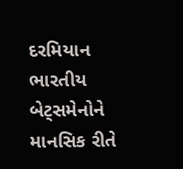દરમિયાન ભારતીય બેટ્સમેનોને માનસિક રીતે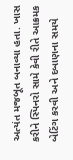અત્યંત મજબૂત બનાવ્યા હતા. ખાસ કરીને સ્પિનરો સામે કેવી રીતે આક્રમક બેટિંગ કરવી અને દબાણના સમયે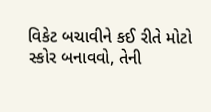વિકેટ બચાવીને કઈ રીતે મોટો સ્કોર બનાવવો, તેની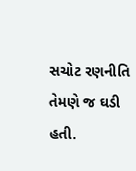સચોટ રણનીતિ તેમણે જ ઘડી હતી.